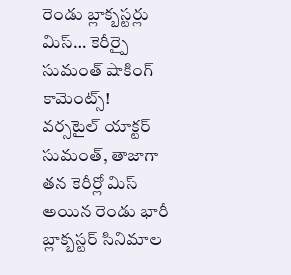రెండు బ్లాక్బస్టర్లు మిస్… కెరీర్పై సుమంత్ షాకింగ్ కామెంట్స్!
వర్సటైల్ యాక్టర్ సుమంత్, తాజాగా తన కెరీర్లో మిస్ అయిన రెండు భారీ బ్లాక్బస్టర్ సినిమాల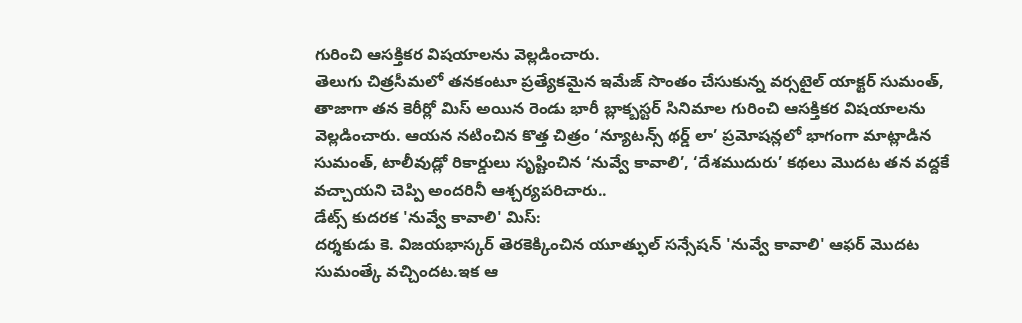గురించి ఆసక్తికర విషయాలను వెల్లడించారు.
తెలుగు చిత్రసీమలో తనకంటూ ప్రత్యేకమైన ఇమేజ్ సొంతం చేసుకున్న వర్సటైల్ యాక్టర్ సుమంత్, తాజాగా తన కెరీర్లో మిస్ అయిన రెండు భారీ బ్లాక్బస్టర్ సినిమాల గురించి ఆసక్తికర విషయాలను వెల్లడించారు. ఆయన నటించిన కొత్త చిత్రం ‘న్యూటన్స్ థర్డ్ లా’ ప్రమోషన్లలో భాగంగా మాట్లాడిన సుమంత్, టాలీవుడ్లో రికార్డులు సృష్టించిన ‘నువ్వే కావాలి’, ‘దేశముదురు’ కథలు మొదట తన వద్దకే వచ్చాయని చెప్పి అందరినీ ఆశ్చర్యపరిచారు..
డేట్స్ కుదరక 'నువ్వే కావాలి' మిస్:
దర్శకుడు కె. విజయభాస్కర్ తెరకెక్కించిన యూత్ఫుల్ సన్సేషన్ 'నువ్వే కావాలి' ఆఫర్ మొదట సుమంత్కే వచ్చిందట.ఇక ఆ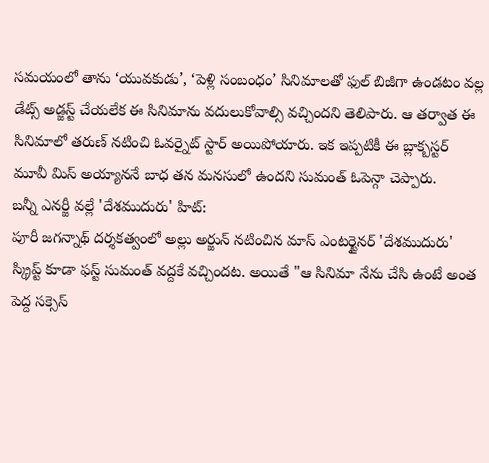సమయంలో తాను ‘యువకుడు’, ‘పెళ్లి సంబంధం’ సినిమాలతో ఫుల్ బిజీగా ఉండటం వల్ల డేట్స్ అడ్జస్ట్ చేయలేక ఈ సినిమాను వదులుకోవాల్సి వచ్చిందని తెలిపారు. ఆ తర్వాత ఈ సినిమాలో తరుణ్ నటించి ఓవర్నైట్ స్టార్ అయిపోయారు. ఇక ఇప్పటికీ ఈ బ్లాక్బస్టర్ మూవీ మిస్ అయ్యాననే బాధ తన మనసులో ఉందని సుమంత్ ఓపెన్గా చెప్పారు.
బన్నీ ఎనర్జీ వల్లే 'దేశముదురు' హిట్:
పూరీ జగన్నాథ్ దర్శకత్వంలో అల్లు అర్జున్ నటించిన మాస్ ఎంటర్టైనర్ 'దేశముదురు' స్క్రిప్ట్ కూడా ఫస్ట్ సుమంత్ వద్దకే వచ్చిందట. అయితే "ఆ సినిమా నేను చేసి ఉంటే అంత పెద్ద సక్సెస్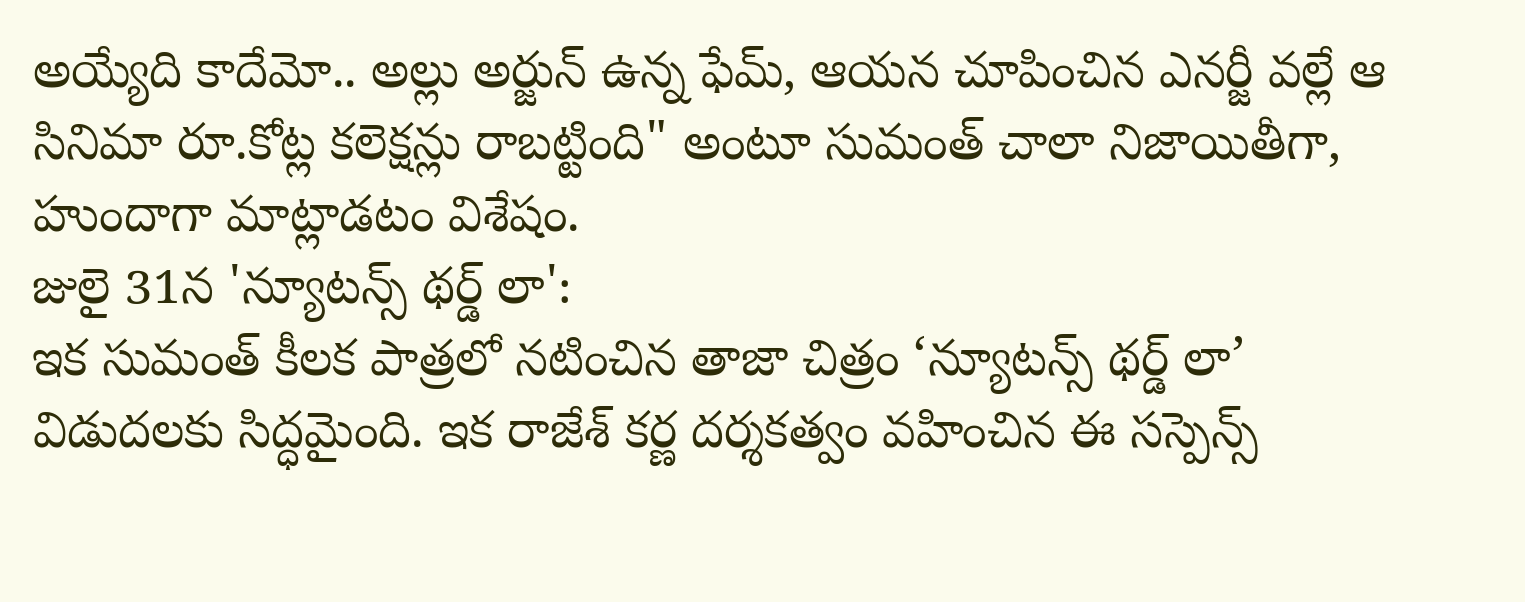అయ్యేది కాదేమో.. అల్లు అర్జున్ ఉన్న ఫేమ్, ఆయన చూపించిన ఎనర్జీ వల్లే ఆ సినిమా రూ.కోట్ల కలెక్షన్లు రాబట్టింది" అంటూ సుమంత్ చాలా నిజాయితీగా, హుందాగా మాట్లాడటం విశేషం.
జులై 31న 'న్యూటన్స్ థర్డ్ లా':
ఇక సుమంత్ కీలక పాత్రలో నటించిన తాజా చిత్రం ‘న్యూటన్స్ థర్డ్ లా’ విడుదలకు సిద్ధమైంది. ఇక రాజేశ్ కర్ణ దర్శకత్వం వహించిన ఈ సస్పెన్స్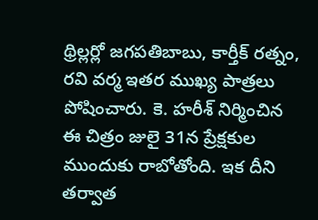థ్రిల్లర్లో జగపతిబాబు, కార్తీక్ రత్నం, రవి వర్మ ఇతర ముఖ్య పాత్రలు పోషించారు. కె. హరీశ్ నిర్మించిన ఈ చిత్రం జులై 31న ప్రేక్షకుల ముందుకు రాబోతోంది. ఇక దీని తర్వాత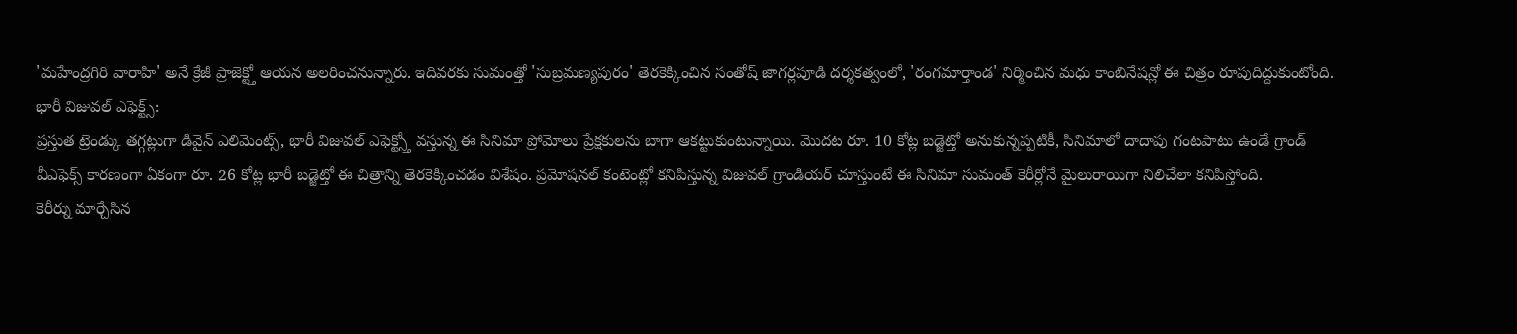'మహేంద్రగిరి వారాహి' అనే క్రేజీ ప్రాజెక్ట్తో ఆయన అలరించనున్నారు. ఇదివరకు సుమంత్తో 'సుబ్రమణ్యపురం' తెరకెక్కించిన సంతోష్ జాగర్లపూడి దర్శకత్వంలో, 'రంగమార్తాండ' నిర్మించిన మధు కాంబినేషన్లో ఈ చిత్రం రూపుదిద్దుకుంటోంది.
భారీ విజువల్ ఎఫెక్ట్స్:
ప్రస్తుత ట్రెండ్కు తగ్గట్లుగా డివైన్ ఎలిమెంట్స్, భారీ విజువల్ ఎఫెక్ట్స్తో వస్తున్న ఈ సినిమా ప్రోమోలు ప్రేక్షకులను బాగా ఆకట్టుకుంటున్నాయి. మొదట రూ. 10 కోట్ల బడ్జెట్తో అనుకున్నప్పటికీ, సినిమాలో దాదాపు గంటపాటు ఉండే గ్రాండ్ వీఎఫెక్స్ కారణంగా ఏకంగా రూ. 26 కోట్ల భారీ బడ్జెట్తో ఈ చిత్రాన్ని తెరకెక్కించడం విశేషం. ప్రమోషనల్ కంటెంట్లో కనిపిస్తున్న విజువల్ గ్రాండియర్ చూస్తుంటే ఈ సినిమా సుమంత్ కెరీర్లోనే మైలురాయిగా నిలిచేలా కనిపిస్తోంది.
కెరీర్ను మార్చేసిన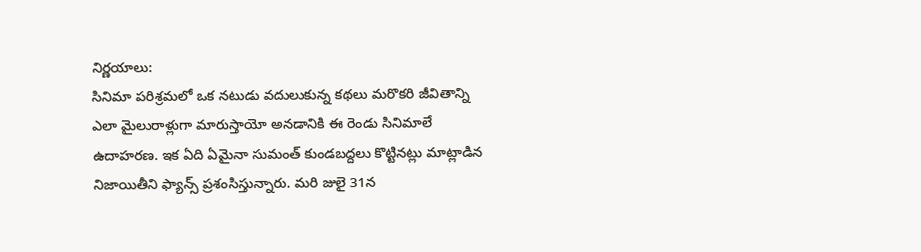నిర్ణయాలు:
సినిమా పరిశ్రమలో ఒక నటుడు వదులుకున్న కథలు మరొకరి జీవితాన్ని ఎలా మైలురాళ్లుగా మారుస్తాయో అనడానికి ఈ రెండు సినిమాలే ఉదాహరణ. ఇక ఏది ఏమైనా సుమంత్ కుండబద్దలు కొట్టినట్లు మాట్లాడిన నిజాయితీని ఫ్యాన్స్ ప్రశంసిస్తున్నారు. మరి జులై 31న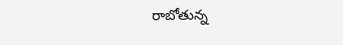రాబోతున్న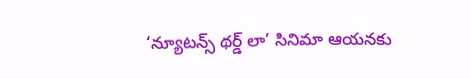‘న్యూటన్స్ థర్డ్ లా’ సినిమా ఆయనకు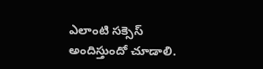ఎలాంటి సక్సెస్ అందిస్తుందో చూడాలి.